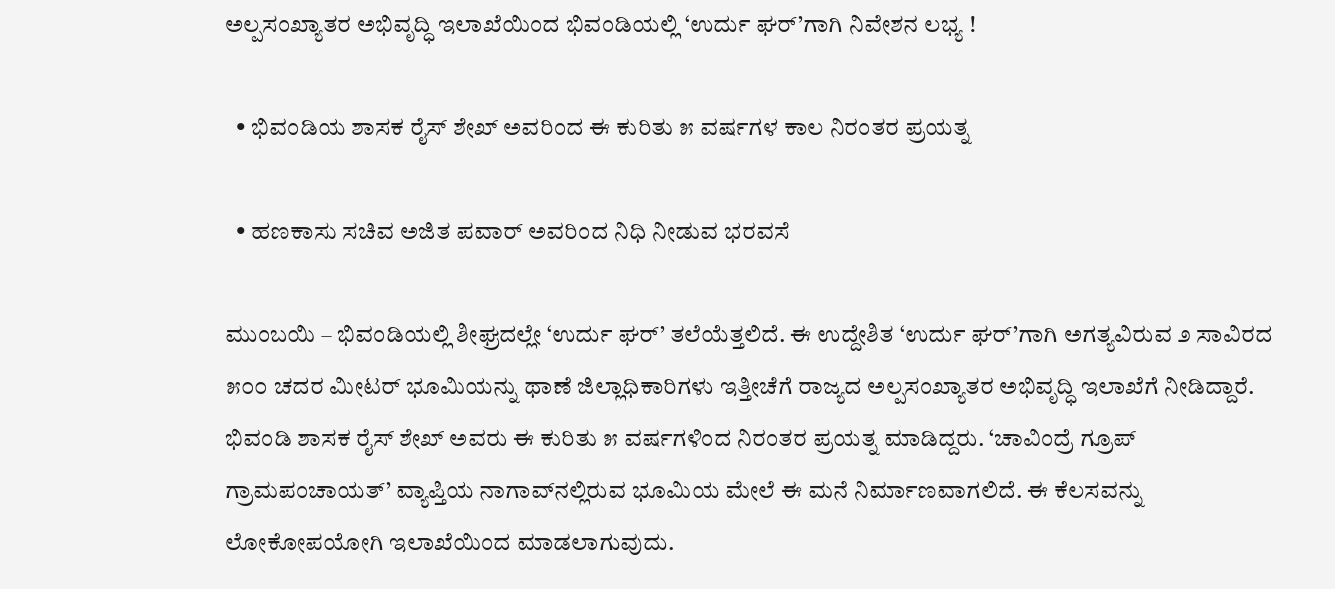ಅಲ್ಪಸಂಖ್ಯಾತರ ಅಭಿವೃದ್ಧಿ ಇಲಾಖೆಯಿಂದ ಭಿವಂಡಿಯಲ್ಲಿ ‘ಉರ್ದು ಘರ್‌’ಗಾಗಿ ನಿವೇಶನ ಲಭ್ಯ !

  • ಭಿವಂಡಿಯ ಶಾಸಕ ರೈಸ್ ಶೇಖ್ ಅವರಿಂದ ಈ ಕುರಿತು ೫ ವರ್ಷಗಳ ಕಾಲ ನಿರಂತರ ಪ್ರಯತ್ನ

  • ಹಣಕಾಸು ಸಚಿವ ಅಜಿತ ಪವಾರ್ ಅವರಿಂದ ನಿಧಿ ನೀಡುವ ಭರವಸೆ

ಮುಂಬಯಿ – ಭಿವಂಡಿಯಲ್ಲಿ ಶೀಘ್ರದಲ್ಲೇ ‘ಉರ್ದು ಘರ್’ ತಲೆಯೆತ್ತಲಿದೆ. ಈ ಉದ್ದೇಶಿತ ‘ಉರ್ದು ಘರ್‌’ಗಾಗಿ ಅಗತ್ಯವಿರುವ ೨ ಸಾವಿರದ ೫೦೦ ಚದರ ಮೀಟರ್ ಭೂಮಿಯನ್ನು ಥಾಣೆ ಜಿಲ್ಲಾಧಿಕಾರಿಗಳು ಇತ್ತೀಚೆಗೆ ರಾಜ್ಯದ ಅಲ್ಪಸಂಖ್ಯಾತರ ಅಭಿವೃದ್ಧಿ ಇಲಾಖೆಗೆ ನೀಡಿದ್ದಾರೆ. ಭಿವಂಡಿ ಶಾಸಕ ರೈಸ್ ಶೇಖ್ ಅವರು ಈ ಕುರಿತು ೫ ವರ್ಷಗಳಿಂದ ನಿರಂತರ ಪ್ರಯತ್ನ ಮಾಡಿದ್ದರು. ‘ಚಾವಿಂದ್ರೆ ಗ್ರೂಪ್ ಗ್ರಾಮಪಂಚಾಯತ್’ ವ್ಯಾಪ್ತಿಯ ನಾಗಾವ್‌ನಲ್ಲಿರುವ ಭೂಮಿಯ ಮೇಲೆ ಈ ಮನೆ ನಿರ್ಮಾಣವಾಗಲಿದೆ. ಈ ಕೆಲಸವನ್ನು ಲೋಕೋಪಯೋಗಿ ಇಲಾಖೆಯಿಂದ ಮಾಡಲಾಗುವುದು.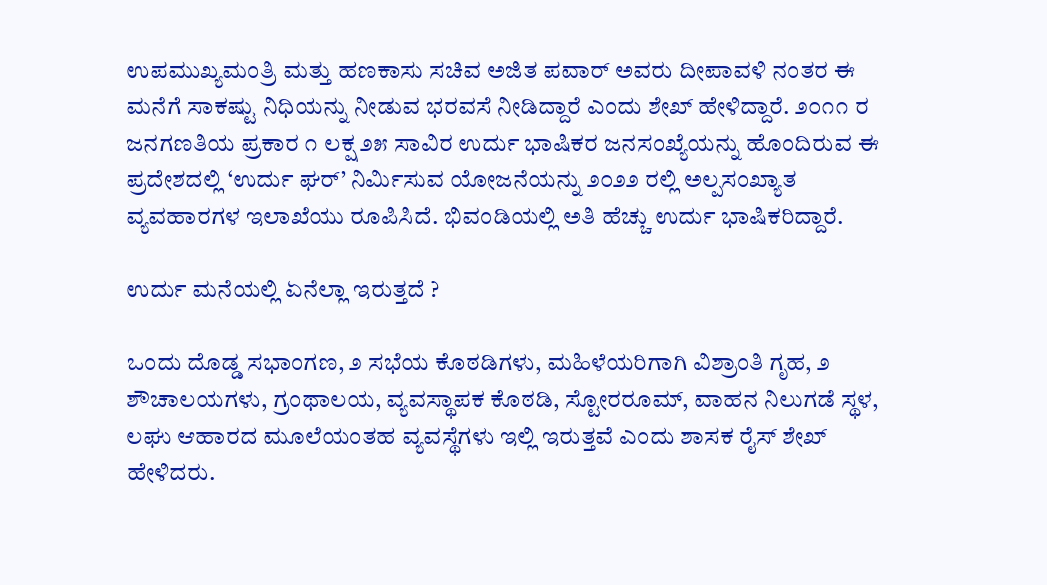ಉಪಮುಖ್ಯಮಂತ್ರಿ ಮತ್ತು ಹಣಕಾಸು ಸಚಿವ ಅಜಿತ ಪವಾರ್ ಅವರು ದೀಪಾವಳಿ ನಂತರ ಈ ಮನೆಗೆ ಸಾಕಷ್ಟು ನಿಧಿಯನ್ನು ನೀಡುವ ಭರವಸೆ ನೀಡಿದ್ದಾರೆ ಎಂದು ಶೇಖ್ ಹೇಳಿದ್ದಾರೆ. ೨೦೧೧ ರ ಜನಗಣತಿಯ ಪ್ರಕಾರ ೧ ಲಕ್ಷ ೨೫ ಸಾವಿರ ಉರ್ದು ಭಾಷಿಕರ ಜನಸಂಖ್ಯೆಯನ್ನು ಹೊಂದಿರುವ ಈ ಪ್ರದೇಶದಲ್ಲಿ ‘ಉರ್ದು ಘರ್’ ನಿರ್ಮಿಸುವ ಯೋಜನೆಯನ್ನು ೨೦೨೨ ರಲ್ಲಿ ಅಲ್ಪಸಂಖ್ಯಾತ ವ್ಯವಹಾರಗಳ ಇಲಾಖೆಯು ರೂಪಿಸಿದೆ. ಭಿವಂಡಿಯಲ್ಲಿ ಅತಿ ಹೆಚ್ಚು ಉರ್ದು ಭಾಷಿಕರಿದ್ದಾರೆ.

ಉರ್ದು ಮನೆಯಲ್ಲಿ ಏನೆಲ್ಲಾ ಇರುತ್ತದೆ ?

ಒಂದು ದೊಡ್ಡ ಸಭಾಂಗಣ, ೨ ಸಭೆಯ ಕೊಠಡಿಗಳು, ಮಹಿಳೆಯರಿಗಾಗಿ ವಿಶ್ರಾಂತಿ ಗೃಹ, ೨ ಶೌಚಾಲಯಗಳು, ಗ್ರಂಥಾಲಯ, ವ್ಯವಸ್ಥಾಪಕ ಕೊಠಡಿ, ಸ್ಟೋರರೂಮ್, ವಾಹನ ನಿಲುಗಡೆ ಸ್ಥಳ, ಲಘು ಆಹಾರದ ಮೂಲೆಯಂತಹ ವ್ಯವಸ್ಥೆಗಳು ಇಲ್ಲಿ ಇರುತ್ತವೆ ಎಂದು ಶಾಸಕ ರೈಸ್ ಶೇಖ್ ಹೇಳಿದರು.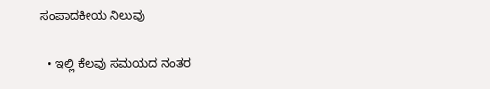ಸಂಪಾದಕೀಯ ನಿಲುವು

  • ಇಲ್ಲಿ ಕೆಲವು ಸಮಯದ ನಂತರ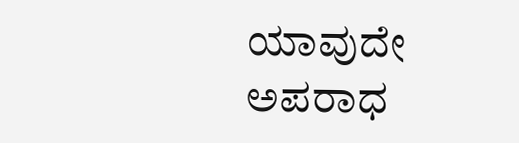ಯಾವುದೇ ಅಪರಾಧ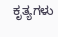ಕೃತ್ಯಗಳು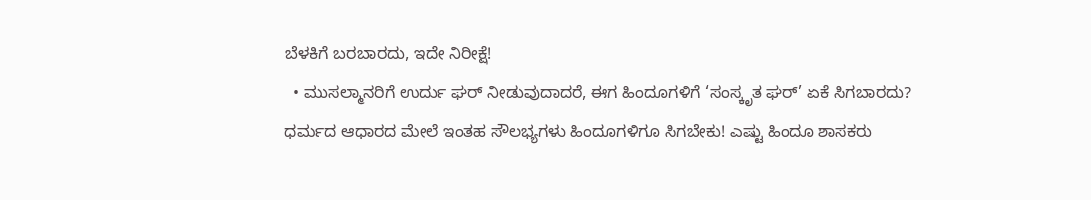ಬೆಳಕಿಗೆ ಬರಬಾರದು, ಇದೇ ನಿರೀಕ್ಷೆ!
  • ಮುಸಲ್ಮಾನರಿಗೆ ಉರ್ದು ಘರ್ ನೀಡುವುದಾದರೆ, ಈಗ ಹಿಂದೂಗಳಿಗೆ ‘ಸಂಸ್ಕೃತ ಘರ್’ ಏಕೆ ಸಿಗಬಾರದು? ಧರ್ಮದ ಆಧಾರದ ಮೇಲೆ ಇಂತಹ ಸೌಲಭ್ಯಗಳು ಹಿಂದೂಗಳಿಗೂ ಸಿಗಬೇಕು! ಎಷ್ಟು ಹಿಂದೂ ಶಾಸಕರು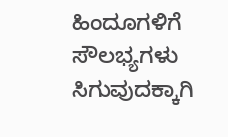ಹಿಂದೂಗಳಿಗೆ ಸೌಲಭ್ಯಗಳು ಸಿಗುವುದಕ್ಕಾಗಿ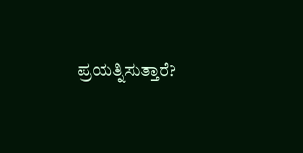ಪ್ರಯತ್ನಿಸುತ್ತಾರೆ?